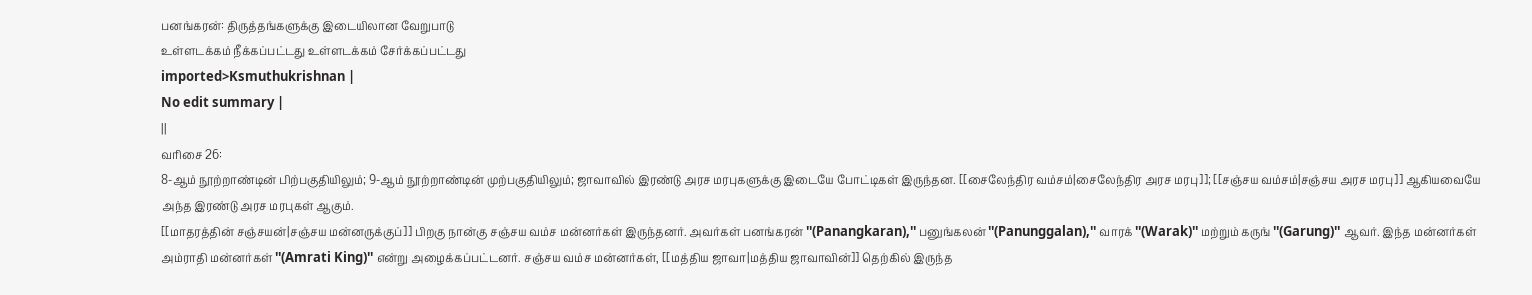பனங்கரன்: திருத்தங்களுக்கு இடையிலான வேறுபாடு
உள்ளடக்கம் நீக்கப்பட்டது உள்ளடக்கம் சேர்க்கப்பட்டது
imported>Ksmuthukrishnan |
No edit summary |
||
வரிசை 26:
8-ஆம் நூற்றாண்டின் பிற்பகுதியிலும்; 9-ஆம் நூற்றாண்டின் முற்பகுதியிலும்; ஜாவாவில் இரண்டு அரச மரபுகளுக்கு இடையே போட்டிகள் இருந்தன. [[சைலேந்திர வம்சம்|சைலேந்திர அரச மரபு]]; [[சஞ்சய வம்சம்|சஞ்சய அரச மரபு]] ஆகியவையே அந்த இரண்டு அரச மரபுகள் ஆகும்.
[[மாதரத்தின் சஞ்சயன்|சஞ்சய மன்னருக்குப்]] பிறகு நான்கு சஞ்சய வம்ச மன்னர்கள் இருந்தனர். அவர்கள் பனங்கரன் ''(Panangkaran),'' பனுங்கலன் ''(Panunggalan),'' வாரக் ''(Warak)'' மற்றும் கருங் ''(Garung)'' ஆவர். இந்த மன்னர்கள் அம்ராதி மன்னர்கள் ''(Amrati King)'' என்று அழைக்கப்பட்டனர். சஞ்சய வம்ச மன்னர்கள், [[மத்திய ஜாவா|மத்திய ஜாவாவின்]] தெற்கில் இருந்த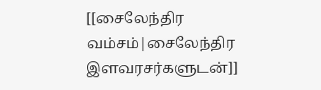[[சைலேந்திர வம்சம்|சைலேந்திர இளவரசர்களுடன்]]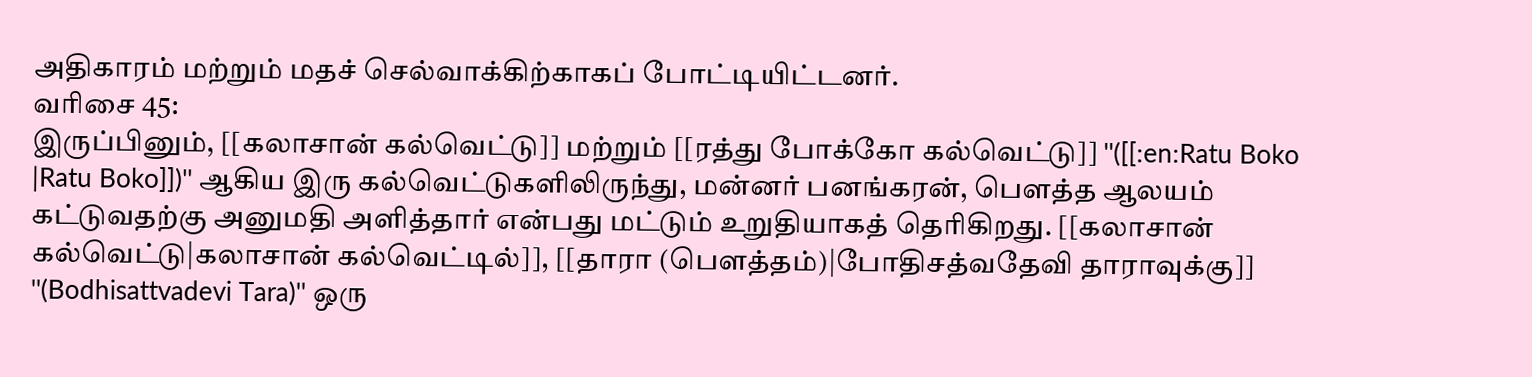அதிகாரம் மற்றும் மதச் செல்வாக்கிற்காகப் போட்டியிட்டனர்.
வரிசை 45:
இருப்பினும், [[கலாசான் கல்வெட்டு]] மற்றும் [[ரத்து போக்கோ கல்வெட்டு]] ''([[:en:Ratu Boko |Ratu Boko]])'' ஆகிய இரு கல்வெட்டுகளிலிருந்து, மன்னர் பனங்கரன், பௌத்த ஆலயம் கட்டுவதற்கு அனுமதி அளித்தார் என்பது மட்டும் உறுதியாகத் தெரிகிறது. [[கலாசான் கல்வெட்டு|கலாசான் கல்வெட்டில்]], [[தாரா (பௌத்தம்)|போதிசத்வதேவி தாராவுக்கு]] ''(Bodhisattvadevi Tara)'' ஒரு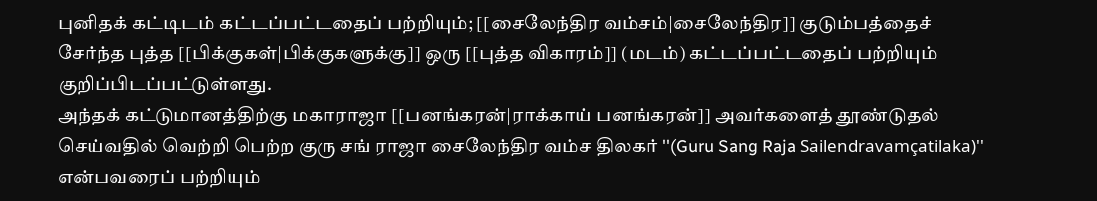புனிதக் கட்டிடம் கட்டப்பட்டதைப் பற்றியும்; [[சைலேந்திர வம்சம்|சைலேந்திர]] குடும்பத்தைச் சேர்ந்த புத்த [[பிக்குகள்|பிக்குகளுக்கு]] ஒரு [[புத்த விகாரம்]] (மடம்) கட்டப்பட்டதைப் பற்றியும் குறிப்பிடப்பட்டுள்ளது.
அந்தக் கட்டுமானத்திற்கு மகாராஜா [[பனங்கரன்|ராக்காய் பனங்கரன்]] அவர்களைத் தூண்டுதல் செய்வதில் வெற்றி பெற்ற குரு சங் ராஜா சைலேந்திர வம்ச திலகர் ''(Guru Sang Raja Sailendravamçatilaka)'' என்பவரைப் பற்றியும்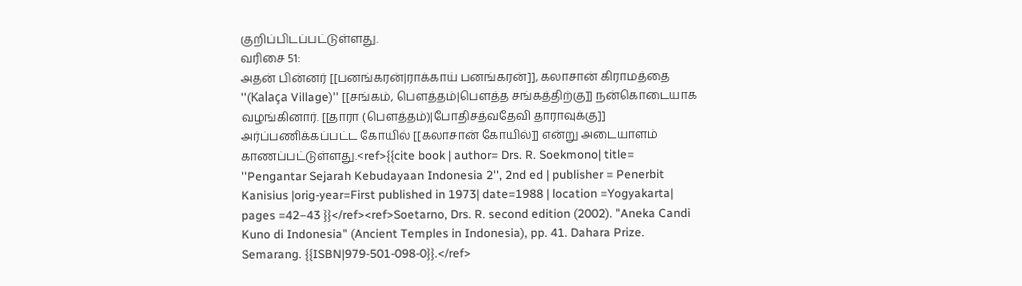குறிப்பிடப்பட்டுள்ளது.
வரிசை 51:
அதன் பின்னர் [[பனங்கரன்|ராக்காய் பனங்கரன்]], கலாசான் கிராமத்தை ''(Kalaça Village)'' [[சங்கம், பௌத்தம்|பௌத்த சங்கத்திற்கு]] நன்கொடையாக வழங்கினார். [[தாரா (பௌத்தம்)|போதிசத்வதேவி தாராவுக்கு]] அர்ப்பணிக்கப்பட்ட கோயில் [[கலாசான் கோயில்]] என்று அடையாளம் காணப்பட்டுள்ளது.<ref>{{cite book | author= Drs. R. Soekmono| title= ''Pengantar Sejarah Kebudayaan Indonesia 2'', 2nd ed | publisher = Penerbit Kanisius |orig-year=First published in 1973| date=1988 | location =Yogyakarta| pages =42–43 }}</ref><ref>Soetarno, Drs. R. second edition (2002). "Aneka Candi Kuno di Indonesia" (Ancient Temples in Indonesia), pp. 41. Dahara Prize. Semarang. {{ISBN|979-501-098-0}}.</ref>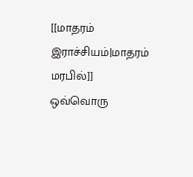[[மாதரம் இராச்சியம்|மாதரம் மரபில்]] ஒவ்வொரு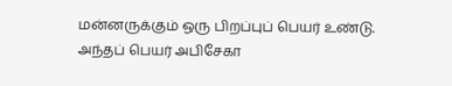மன்னருக்கும் ஒரு பிறப்புப் பெயர் உண்டு. அந்தப் பெயர் அபிசேகா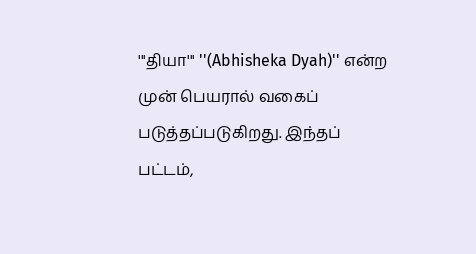'''தியா''' ''(Abhisheka Dyah)'' என்ற முன் பெயரால் வகைப் படுத்தப்படுகிறது. இந்தப் பட்டம்,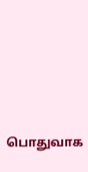பொதுவாக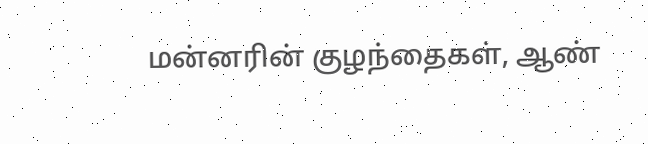மன்னரின் குழந்தைகள், ஆண்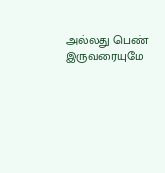அல்லது பெண் இருவரையுமே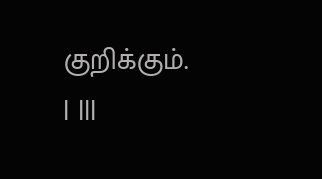குறிக்கும்.
| |||